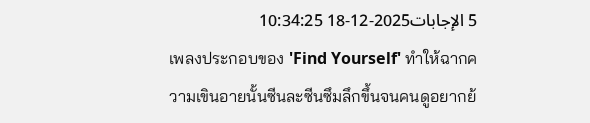5 الإجابات2025-12-18 10:34:25
เพลงประกอบของ 'Find Yourself' ทำให้ฉากความเขินอายนั้นซีนละซีนซึมลึกขึ้นจนคนดูอยากย้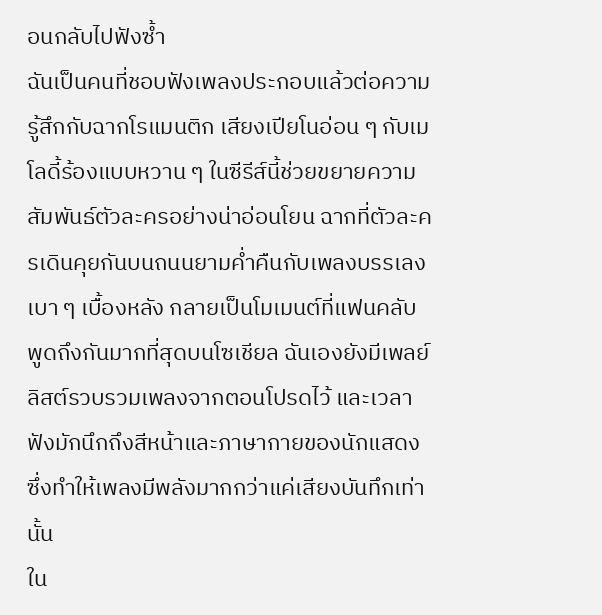อนกลับไปฟังซ้ำ
ฉันเป็นคนที่ชอบฟังเพลงประกอบแล้วต่อความรู้สึกกับฉากโรแมนติก เสียงเปียโนอ่อน ๆ กับเมโลดี้ร้องแบบหวาน ๆ ในซีรีส์นี้ช่วยขยายความสัมพันธ์ตัวละครอย่างน่าอ่อนโยน ฉากที่ตัวละครเดินคุยกันบนถนนยามค่ำคืนกับเพลงบรรเลงเบา ๆ เบื้องหลัง กลายเป็นโมเมนต์ที่แฟนคลับพูดถึงกันมากที่สุดบนโซเชียล ฉันเองยังมีเพลย์ลิสต์รวบรวมเพลงจากตอนโปรดไว้ และเวลาฟังมักนึกถึงสีหน้าและภาษากายของนักแสดง ซึ่งทำให้เพลงมีพลังมากกว่าแค่เสียงบันทึกเท่านั้น
ใน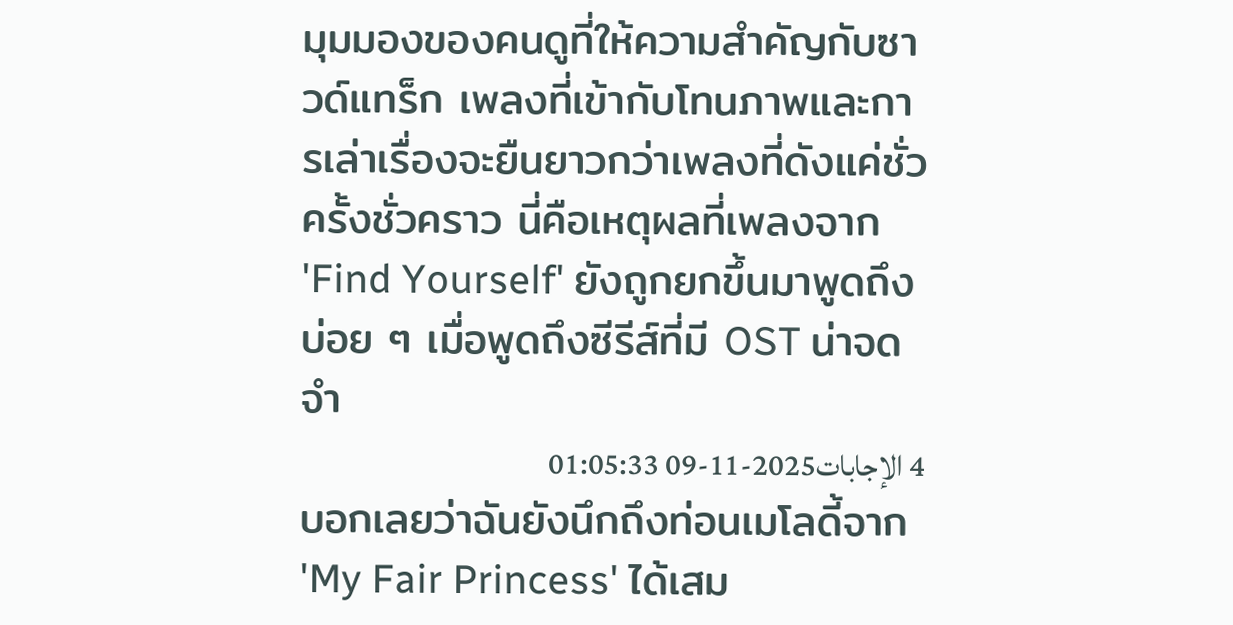มุมมองของคนดูที่ให้ความสำคัญกับซาวด์แทร็ก เพลงที่เข้ากับโทนภาพและการเล่าเรื่องจะยืนยาวกว่าเพลงที่ดังแค่ชั่วครั้งชั่วคราว นี่คือเหตุผลที่เพลงจาก 'Find Yourself' ยังถูกยกขึ้นมาพูดถึงบ่อย ๆ เมื่อพูดถึงซีรีส์ที่มี OST น่าจดจำ
4 الإجابات2025-11-09 01:05:33
บอกเลยว่าฉันยังนึกถึงท่อนเมโลดี้จาก 'My Fair Princess' ได้เสม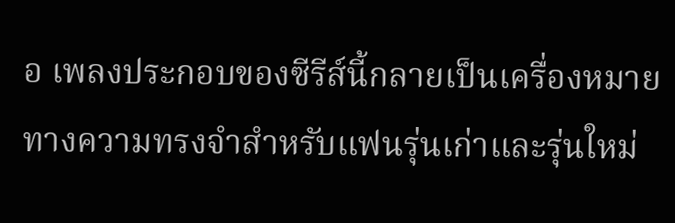อ เพลงประกอบของซีรีส์นี้กลายเป็นเครื่องหมายทางความทรงจำสำหรับแฟนรุ่นเก่าและรุ่นใหม่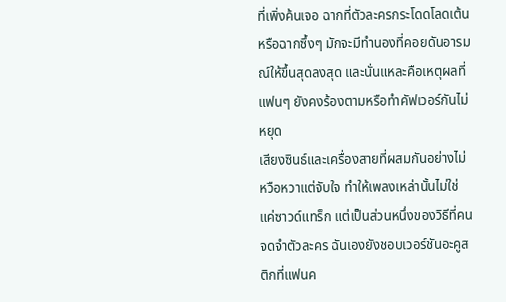ที่เพิ่งค้นเจอ ฉากที่ตัวละครกระโดดโลดเต้นหรือฉากซึ้งๆ มักจะมีทำนองที่คอยดันอารมณ์ให้ขึ้นสุดลงสุด และนั่นแหละคือเหตุผลที่แฟนๆ ยังคงร้องตามหรือทำคัฟเวอร์กันไม่หยุด
เสียงซินธ์และเครื่องสายที่ผสมกันอย่างไม่หวือหวาแต่จับใจ ทำให้เพลงเหล่านั้นไม่ใช่แค่ซาวด์แทร็ก แต่เป็นส่วนหนึ่งของวิธีที่คนจดจำตัวละคร ฉันเองยังชอบเวอร์ชันอะคูสติกที่แฟนค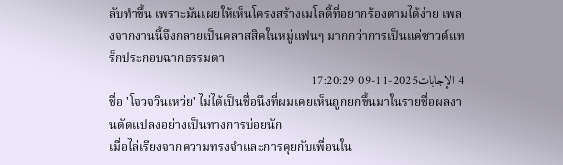ลับทำขึ้น เพราะมันเผยให้เห็นโครงสร้างเมโลดี้ที่อยากร้องตามได้ง่าย เพลงจากงานนี้จึงกลายเป็นคลาสสิคในหมู่แฟนๆ มากกว่าการเป็นแค่ซาวด์แทร็กประกอบฉากธรรมดา
4 الإجابات2025-11-09 17:20:29
ชื่อ 'โจวจวินเหว่ย' ไม่ได้เป็นชื่อนึงที่ผมเคยเห็นถูกยกขึ้นมาในรายชื่อผลงานดัดแปลงอย่างเป็นทางการบ่อยนัก
เมื่อไล่เรียงจากความทรงจำและการคุยกับเพื่อนใน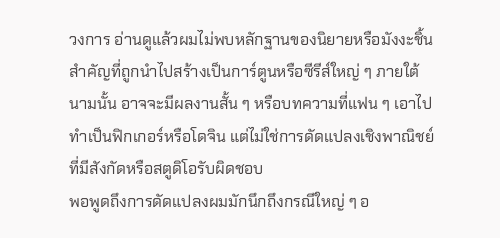วงการ อ่านดูแล้วผมไม่พบหลักฐานของนิยายหรือมังงะชิ้นสำคัญที่ถูกนำไปสร้างเป็นการ์ตูนหรือซีรีส์ใหญ่ ๆ ภายใต้นามนั้น อาจจะมีผลงานสั้น ๆ หรือบทความที่แฟน ๆ เอาไปทำเป็นฟิกเกอร์หรือโดจิน แต่ไม่ใช่การดัดแปลงเชิงพาณิชย์ที่มีสังกัดหรือสตูดิโอรับผิดชอบ
พอพูดถึงการดัดแปลงผมมักนึกถึงกรณีใหญ่ ๆ อ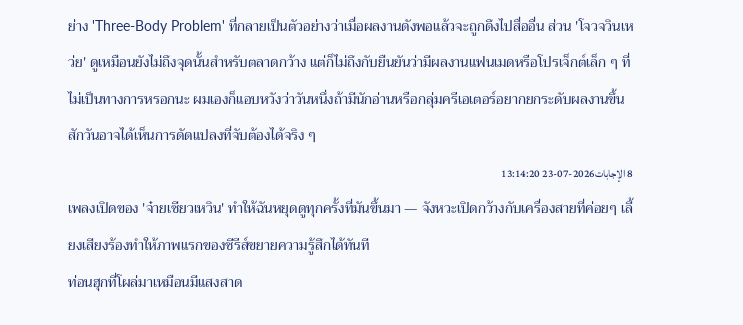ย่าง 'Three-Body Problem' ที่กลายเป็นตัวอย่างว่าเมื่อผลงานดังพอแล้วจะถูกดึงไปสื่ออื่น ส่วน 'โจวจวินเหว่ย' ดูเหมือนยังไม่ถึงจุดนั้นสำหรับตลาดกว้าง แต่ก็ไม่ถึงกับยืนยันว่ามีผลงานแฟนเมดหรือโปรเจ็กต์เล็ก ๆ ที่ไม่เป็นทางการหรอกนะ ผมเองก็แอบหวังว่าวันหนึ่งถ้ามีนักอ่านหรือกลุ่มครีเอเตอร์อยากยกระดับผลงานขึ้น สักวันอาจได้เห็นการดัดแปลงที่จับต้องได้จริง ๆ
8 الإجابات2026-07-23 13:14:20
เพลงเปิดของ 'จ๋ายเซียวเหวิน' ทำให้ฉันหยุดดูทุกครั้งที่มันขึ้นมา — จังหวะเปิดกว้างกับเครื่องสายที่ค่อยๆ เลี้ยงเสียงร้องทำให้ภาพแรกของซีรีส์ขยายความรู้สึกได้ทันที
ท่อนฮุกที่โผล่มาเหมือนมีแสงสาด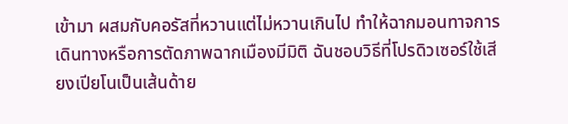เข้ามา ผสมกับคอรัสที่หวานแต่ไม่หวานเกินไป ทำให้ฉากมอนทาจการเดินทางหรือการตัดภาพฉากเมืองมีมิติ ฉันชอบวิธีที่โปรดิวเซอร์ใช้เสียงเปียโนเป็นเส้นด้าย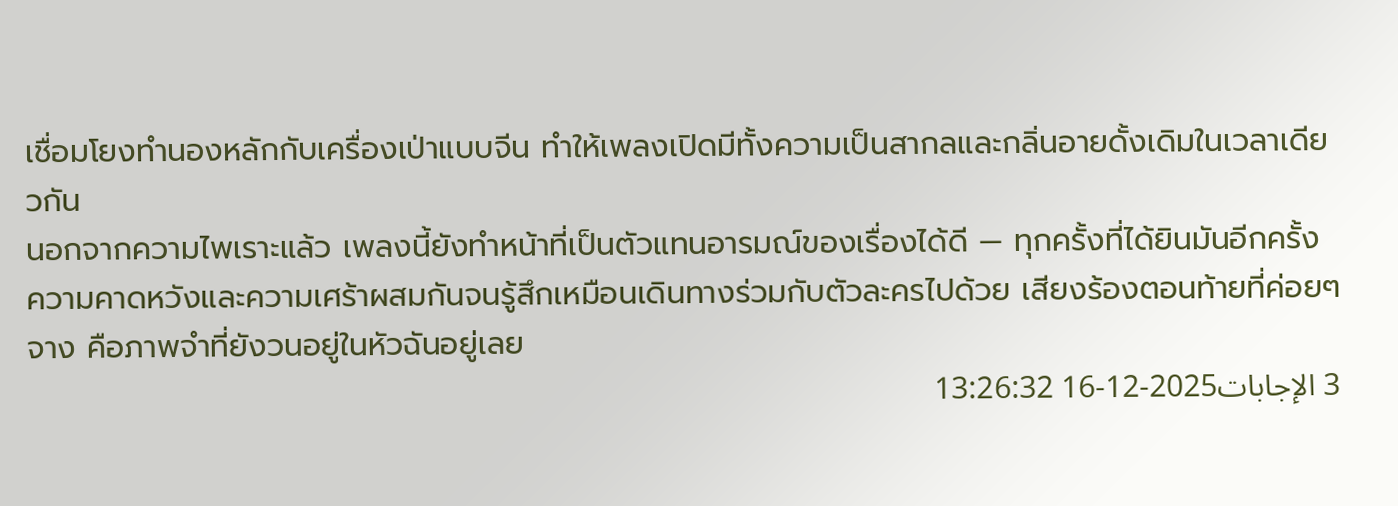เชื่อมโยงทำนองหลักกับเครื่องเป่าแบบจีน ทำให้เพลงเปิดมีทั้งความเป็นสากลและกลิ่นอายดั้งเดิมในเวลาเดียวกัน
นอกจากความไพเราะแล้ว เพลงนี้ยังทำหน้าที่เป็นตัวแทนอารมณ์ของเรื่องได้ดี — ทุกครั้งที่ได้ยินมันอีกครั้ง ความคาดหวังและความเศร้าผสมกันจนรู้สึกเหมือนเดินทางร่วมกับตัวละครไปด้วย เสียงร้องตอนท้ายที่ค่อยๆ จาง คือภาพจำที่ยังวนอยู่ในหัวฉันอยู่เลย
3 الإجابات2025-12-16 13:26:32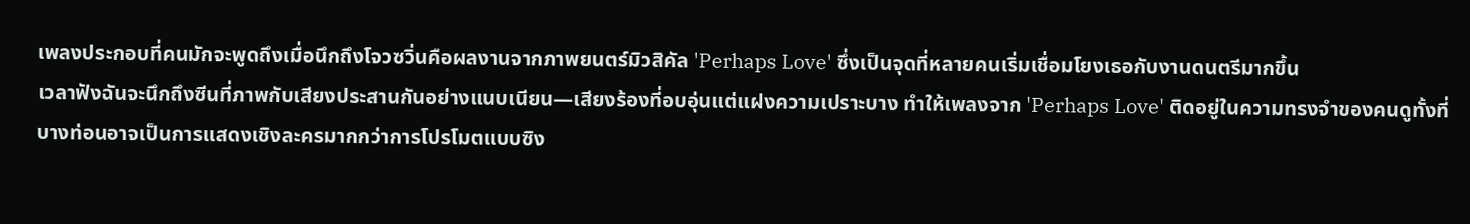เพลงประกอบที่คนมักจะพูดถึงเมื่อนึกถึงโจวซวิ่นคือผลงานจากภาพยนตร์มิวสิคัล 'Perhaps Love' ซึ่งเป็นจุดที่หลายคนเริ่มเชื่อมโยงเธอกับงานดนตรีมากขึ้น
เวลาฟังฉันจะนึกถึงซีนที่ภาพกับเสียงประสานกันอย่างแนบเนียน—เสียงร้องที่อบอุ่นแต่แฝงความเปราะบาง ทำให้เพลงจาก 'Perhaps Love' ติดอยู่ในความทรงจำของคนดูทั้งที่บางท่อนอาจเป็นการแสดงเชิงละครมากกว่าการโปรโมตแบบซิง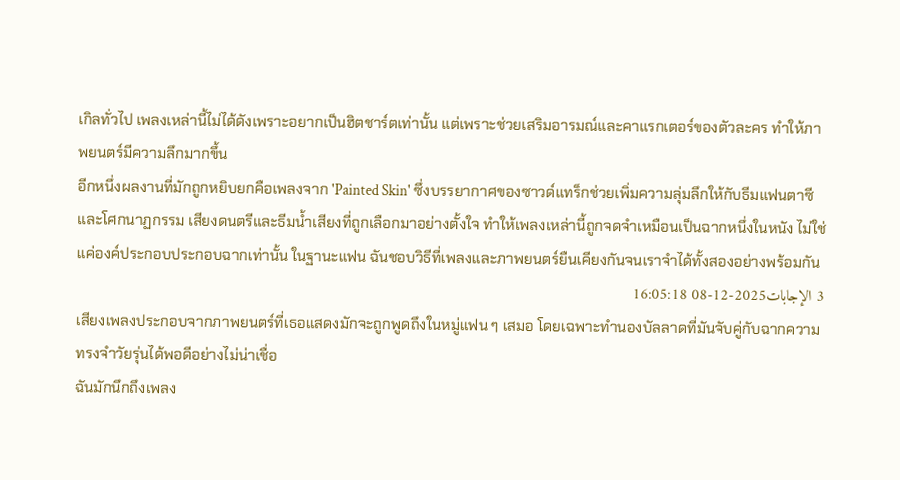เกิลทั่วไป เพลงเหล่านี้ไม่ได้ดังเพราะอยากเป็นฮิตชาร์ตเท่านั้น แต่เพราะช่วยเสริมอารมณ์และคาแรกเตอร์ของตัวละคร ทำให้ภาพยนตร์มีความลึกมากขึ้น
อีกหนึ่งผลงานที่มักถูกหยิบยกคือเพลงจาก 'Painted Skin' ซึ่งบรรยากาศของซาวด์แทร็กช่วยเพิ่มความลุ่มลึกให้กับธีมแฟนตาซีและโศกนาฏกรรม เสียงดนตรีและธีมน้ำเสียงที่ถูกเลือกมาอย่างตั้งใจ ทำให้เพลงเหล่านี้ถูกจดจำเหมือนเป็นฉากหนึ่งในหนัง ไม่ใช่แค่องค์ประกอบประกอบฉากเท่านั้น ในฐานะแฟน ฉันชอบวิธีที่เพลงและภาพยนตร์ยืนเคียงกันจนเราจำได้ทั้งสองอย่างพร้อมกัน
3 الإجابات2025-12-08 16:05:18
เสียงเพลงประกอบจากภาพยนตร์ที่เธอแสดงมักจะถูกพูดถึงในหมู่แฟน ๆ เสมอ โดยเฉพาะทำนองบัลลาดที่มันจับคู่กับฉากความทรงจำวัยรุ่นได้พอดีอย่างไม่น่าเชื่อ
ฉันมักนึกถึงเพลง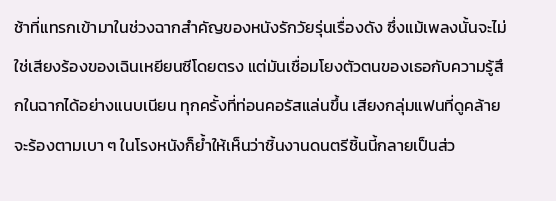ช้าที่แทรกเข้ามาในช่วงฉากสำคัญของหนังรักวัยรุ่นเรื่องดัง ซึ่งแม้เพลงนั้นจะไม่ใช่เสียงร้องของเฉินเหยียนซีโดยตรง แต่มันเชื่อมโยงตัวตนของเธอกับความรู้สึกในฉากได้อย่างแนบเนียน ทุกครั้งที่ท่อนคอรัสแล่นขึ้น เสียงกลุ่มแฟนที่ดูคล้ายจะร้องตามเบา ๆ ในโรงหนังก็ย้ำให้เห็นว่าชิ้นงานดนตรีชิ้นนี้กลายเป็นส่ว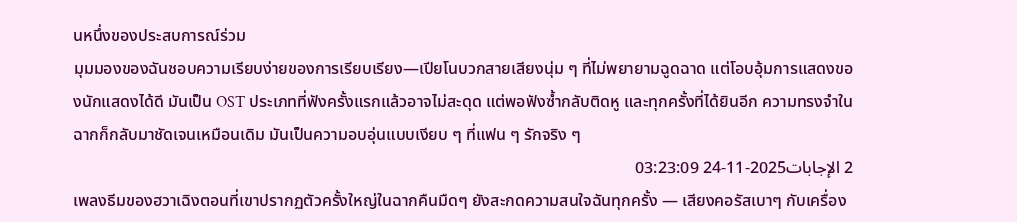นหนึ่งของประสบการณ์ร่วม
มุมมองของฉันชอบความเรียบง่ายของการเรียบเรียง—เปียโนบวกสายเสียงนุ่ม ๆ ที่ไม่พยายามฉูดฉาด แต่โอบอุ้มการแสดงของนักแสดงได้ดี มันเป็น OST ประเภทที่ฟังครั้งแรกแล้วอาจไม่สะดุด แต่พอฟังซ้ำกลับติดหู และทุกครั้งที่ได้ยินอีก ความทรงจำในฉากก็กลับมาชัดเจนเหมือนเดิม มันเป็นความอบอุ่นแบบเงียบ ๆ ที่แฟน ๆ รักจริง ๆ
2 الإجابات2025-11-24 03:23:09
เพลงธีมของฮวาเฉิงตอนที่เขาปรากฏตัวครั้งใหญ่ในฉากคืนมืดๆ ยังสะกดความสนใจฉันทุกครั้ง — เสียงคอรัสเบาๆ กับเครื่อง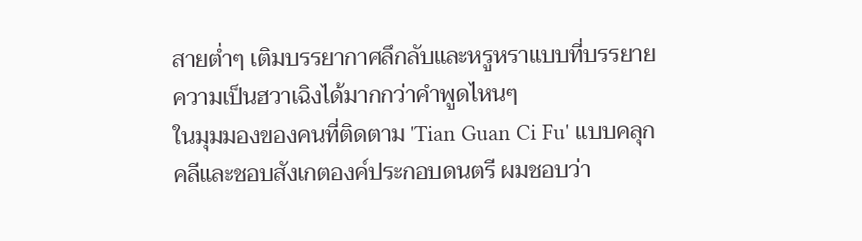สายต่ำๆ เติมบรรยากาศลึกลับและหรูหราแบบที่บรรยายความเป็นฮวาเฉิงได้มากกว่าคำพูดไหนๆ
ในมุมมองของคนที่ติดตาม 'Tian Guan Ci Fu' แบบคลุกคลีและชอบสังเกตองค์ประกอบดนตรี ผมชอบว่า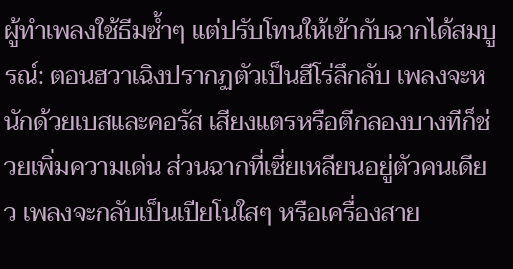ผู้ทำเพลงใช้ธีมซ้ำๆ แต่ปรับโทนให้เข้ากับฉากได้สมบูรณ์: ตอนฮวาเฉิงปรากฏตัวเป็นฮีโร่ลึกลับ เพลงจะหนักด้วยเบสและคอรัส เสียงแตรหรือตีกลองบางทีก็ช่วยเพิ่มความเด่น ส่วนฉากที่เซี่ยเหลียนอยู่ตัวคนเดียว เพลงจะกลับเป็นเปียโนใสๆ หรือเครื่องสาย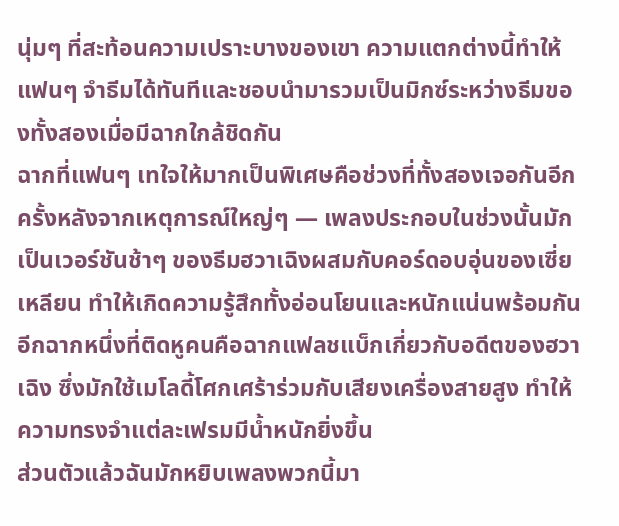นุ่มๆ ที่สะท้อนความเปราะบางของเขา ความแตกต่างนี้ทำให้แฟนๆ จำธีมได้ทันทีและชอบนำมารวมเป็นมิกซ์ระหว่างธีมของทั้งสองเมื่อมีฉากใกล้ชิดกัน
ฉากที่แฟนๆ เทใจให้มากเป็นพิเศษคือช่วงที่ทั้งสองเจอกันอีกครั้งหลังจากเหตุการณ์ใหญ่ๆ — เพลงประกอบในช่วงนั้นมักเป็นเวอร์ชันช้าๆ ของธีมฮวาเฉิงผสมกับคอร์ดอบอุ่นของเซี่ยเหลียน ทำให้เกิดความรู้สึกทั้งอ่อนโยนและหนักแน่นพร้อมกัน อีกฉากหนึ่งที่ติดหูคนคือฉากแฟลชแบ็กเกี่ยวกับอดีตของฮวาเฉิง ซึ่งมักใช้เมโลดี้โศกเศร้าร่วมกับเสียงเครื่องสายสูง ทำให้ความทรงจำแต่ละเฟรมมีน้ำหนักยิ่งขึ้น
ส่วนตัวแล้วฉันมักหยิบเพลงพวกนี้มา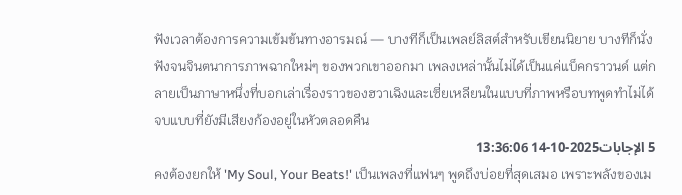ฟังเวลาต้องการความเข้มข้นทางอารมณ์ — บางทีก็เป็นเพลย์ลิสต์สำหรับเขียนนิยาย บางทีก็นั่งฟังจนจินตนาการภาพฉากใหม่ๆ ของพวกเขาออกมา เพลงเหล่านั้นไม่ได้เป็นแค่แบ็คกราวนด์ แต่กลายเป็นภาษาหนึ่งที่บอกเล่าเรื่องราวของฮวาเฉิงและเซี่ยเหลียนในแบบที่ภาพหรือบทพูดทำไม่ได้จบแบบที่ยังมีเสียงก้องอยู่ในหัวตลอดคืน
5 الإجابات2025-10-14 13:36:06
คงต้องยกให้ 'My Soul, Your Beats!' เป็นเพลงที่แฟนๆ พูดถึงบ่อยที่สุดเสมอ เพราะพลังของเม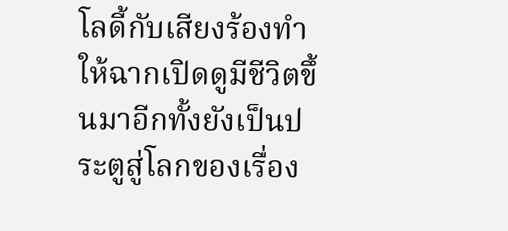โลดี้กับเสียงร้องทำให้ฉากเปิดดูมีชีวิตขึ้นมาอีกทั้งยังเป็นประตูสู่โลกของเรื่อง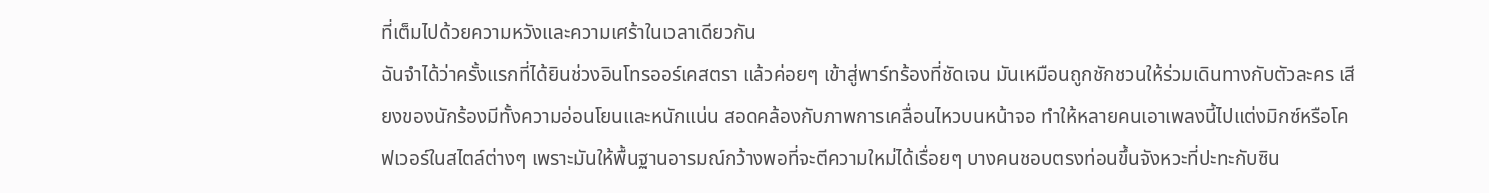ที่เต็มไปด้วยความหวังและความเศร้าในเวลาเดียวกัน
ฉันจำได้ว่าครั้งแรกที่ได้ยินช่วงอินโทรออร์เคสตรา แล้วค่อยๆ เข้าสู่พาร์ทร้องที่ชัดเจน มันเหมือนถูกชักชวนให้ร่วมเดินทางกับตัวละคร เสียงของนักร้องมีทั้งความอ่อนโยนและหนักแน่น สอดคล้องกับภาพการเคลื่อนไหวบนหน้าจอ ทำให้หลายคนเอาเพลงนี้ไปแต่งมิกซ์หรือโคฟเวอร์ในสไตล์ต่างๆ เพราะมันให้พื้นฐานอารมณ์กว้างพอที่จะตีความใหม่ได้เรื่อยๆ บางคนชอบตรงท่อนขึ้นจังหวะที่ปะทะกับซิน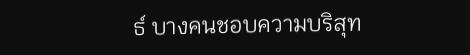ธ์ บางคนชอบความบริสุท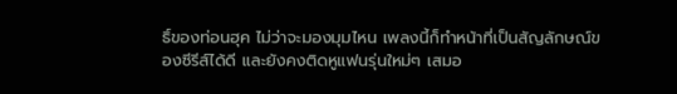ธิ์ของท่อนฮุค ไม่ว่าจะมองมุมไหน เพลงนี้ก็ทำหน้าที่เป็นสัญลักษณ์ของซีรีส์ได้ดี และยังคงติดหูแฟนรุ่นใหม่ๆ เสมอ